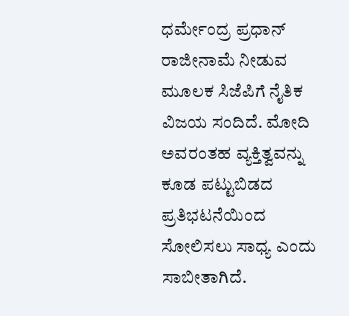ಧರ್ಮೇಂದ್ರ ಪ್ರಧಾನ್ ರಾಜೀನಾಮೆ ನೀಡುವ ಮೂಲಕ ಸಿಜೆಪಿಗೆ ನೈತಿಕ ವಿಜಯ ಸಂದಿದೆ. ಮೋದಿ ಅವರಂತಹ ವ್ಯಕ್ತಿತ್ವವನ್ನು ಕೂಡ ಪಟ್ಟುಬಿಡದ ಪ್ರತಿಭಟನೆಯಿಂದ ಸೋಲಿಸಲು ಸಾಧ್ಯ ಎಂದು ಸಾಬೀತಾಗಿದೆ.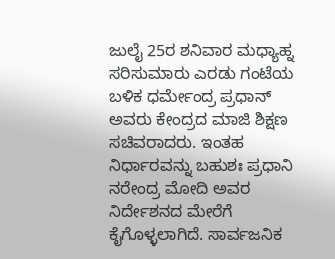ಜುಲೈ 25ರ ಶನಿವಾರ ಮಧ್ಯಾಹ್ನ ಸರಿಸುಮಾರು ಎರಡು ಗಂಟೆಯ ಬಳಿಕ ಧರ್ಮೇಂದ್ರ ಪ್ರಧಾನ್ ಅವರು ಕೇಂದ್ರದ ಮಾಜಿ ಶಿಕ್ಷಣ ಸಚಿವರಾದರು. ಇಂತಹ ನಿರ್ಧಾರವನ್ನು ಬಹುಶಃ ಪ್ರಧಾನಿ ನರೇಂದ್ರ ಮೋದಿ ಅವರ ನಿರ್ದೇಶನದ ಮೇರೆಗೆ ಕೈಗೊಳ್ಳಲಾಗಿದೆ. ಸಾರ್ವಜನಿಕ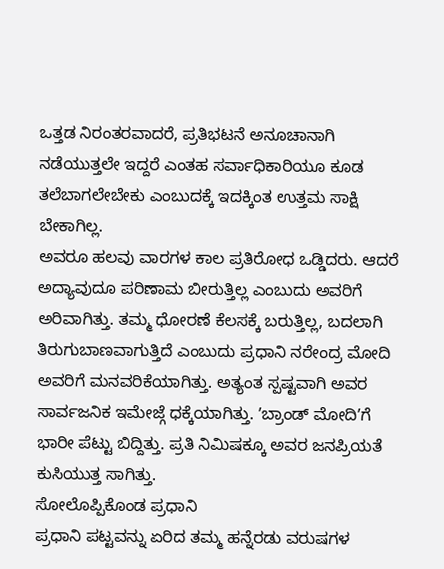ಒತ್ತಡ ನಿರಂತರವಾದರೆ, ಪ್ರತಿಭಟನೆ ಅನೂಚಾನಾಗಿ ನಡೆಯುತ್ತಲೇ ಇದ್ದರೆ ಎಂತಹ ಸರ್ವಾಧಿಕಾರಿಯೂ ಕೂಡ ತಲೆಬಾಗಲೇಬೇಕು ಎಂಬುದಕ್ಕೆ ಇದಕ್ಕಿಂತ ಉತ್ತಮ ಸಾಕ್ಷಿ ಬೇಕಾಗಿಲ್ಲ.
ಅವರೂ ಹಲವು ವಾರಗಳ ಕಾಲ ಪ್ರತಿರೋಧ ಒಡ್ಡಿದರು. ಆದರೆ ಅದ್ಯಾವುದೂ ಪರಿಣಾಮ ಬೀರುತ್ತಿಲ್ಲ ಎಂಬುದು ಅವರಿಗೆ ಅರಿವಾಗಿತ್ತು. ತಮ್ಮ ಧೋರಣೆ ಕೆಲಸಕ್ಕೆ ಬರುತ್ತಿಲ್ಲ, ಬದಲಾಗಿ ತಿರುಗುಬಾಣವಾಗುತ್ತಿದೆ ಎಂಬುದು ಪ್ರಧಾನಿ ನರೇಂದ್ರ ಮೋದಿ ಅವರಿಗೆ ಮನವರಿಕೆಯಾಗಿತ್ತು. ಅತ್ಯಂತ ಸ್ಪಷ್ಟವಾಗಿ ಅವರ ಸಾರ್ವಜನಿಕ ಇಮೇಜ್ಗೆ ಧಕ್ಕೆಯಾಗಿತ್ತು. ʼಬ್ರಾಂಡ್ ಮೋದಿʼಗೆ ಭಾರೀ ಪೆಟ್ಟು ಬಿದ್ದಿತ್ತು. ಪ್ರತಿ ನಿಮಿಷಕ್ಕೂ ಅವರ ಜನಪ್ರಿಯತೆ ಕುಸಿಯುತ್ತ ಸಾಗಿತ್ತು.
ಸೋಲೊಪ್ಪಿಕೊಂಡ ಪ್ರಧಾನಿ
ಪ್ರಧಾನಿ ಪಟ್ಟವನ್ನು ಏರಿದ ತಮ್ಮ ಹನ್ನೆರಡು ವರುಷಗಳ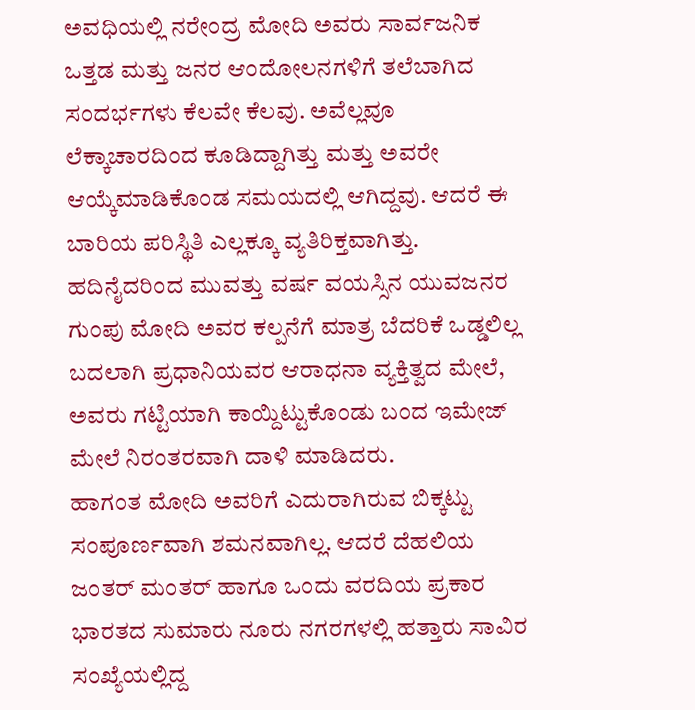ಅವಧಿಯಲ್ಲಿ ನರೇಂದ್ರ ಮೋದಿ ಅವರು ಸಾರ್ವಜನಿಕ ಒತ್ತಡ ಮತ್ತು ಜನರ ಆಂದೋಲನಗಳಿಗೆ ತಲೆಬಾಗಿದ ಸಂದರ್ಭಗಳು ಕೆಲವೇ ಕೆಲವು. ಅವೆಲ್ಲವೂ ಲೆಕ್ಕಾಚಾರದಿಂದ ಕೂಡಿದ್ದಾಗಿತ್ತು ಮತ್ತು ಅವರೇ ಆಯ್ಕೆಮಾಡಿಕೊಂಡ ಸಮಯದಲ್ಲಿ ಆಗಿದ್ದವು. ಆದರೆ ಈ ಬಾರಿಯ ಪರಿಸ್ಥಿತಿ ಎಲ್ಲಕ್ಕೂ ವ್ಯತಿರಿಕ್ತವಾಗಿತ್ತು. ಹದಿನೈದರಿಂದ ಮುವತ್ತು ವರ್ಷ ವಯಸ್ಸಿನ ಯುವಜನರ ಗುಂಪು ಮೋದಿ ಅವರ ಕಲ್ಪನೆಗೆ ಮಾತ್ರ ಬೆದರಿಕೆ ಒಡ್ಡಲಿಲ್ಲ ಬದಲಾಗಿ ಪ್ರಧಾನಿಯವರ ಆರಾಧನಾ ವ್ಯಕ್ತಿತ್ವದ ಮೇಲೆ, ಅವರು ಗಟ್ಟಿಯಾಗಿ ಕಾಯ್ದಿಟ್ಟುಕೊಂಡು ಬಂದ ಇಮೇಜ್ ಮೇಲೆ ನಿರಂತರವಾಗಿ ದಾಳಿ ಮಾಡಿದರು.
ಹಾಗಂತ ಮೋದಿ ಅವರಿಗೆ ಎದುರಾಗಿರುವ ಬಿಕ್ಕಟ್ಟು ಸಂಪೂರ್ಣವಾಗಿ ಶಮನವಾಗಿಲ್ಲ. ಆದರೆ ದೆಹಲಿಯ ಜಂತರ್ ಮಂತರ್ ಹಾಗೂ ಒಂದು ವರದಿಯ ಪ್ರಕಾರ ಭಾರತದ ಸುಮಾರು ನೂರು ನಗರಗಳಲ್ಲಿ ಹತ್ತಾರು ಸಾವಿರ ಸಂಖ್ಯೆಯಲ್ಲಿದ್ದ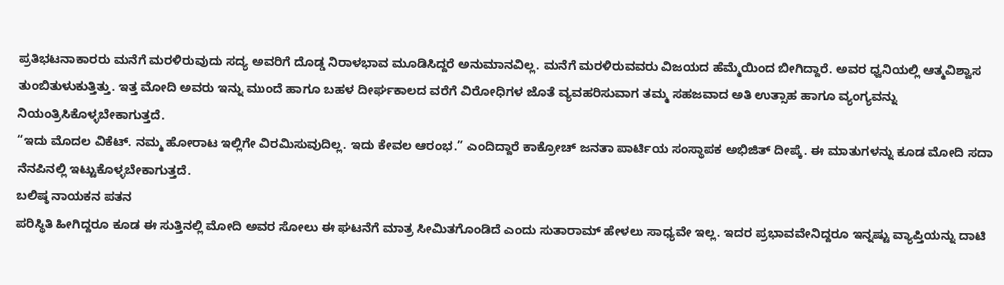ಪ್ರತಿಭಟನಾಕಾರರು ಮನೆಗೆ ಮರಳಿರುವುದು ಸದ್ಯ ಅವರಿಗೆ ದೊಡ್ಡ ನಿರಾಳಭಾವ ಮೂಡಿಸಿದ್ದರೆ ಅನುಮಾನವಿಲ್ಲ. ಮನೆಗೆ ಮರಳಿರುವವರು ವಿಜಯದ ಹೆಮ್ಮೆಯಿಂದ ಬೀಗಿದ್ದಾರೆ. ಅವರ ಧ್ವನಿಯಲ್ಲಿ ಆತ್ಮವಿಶ್ವಾಸ ತುಂಬಿತುಳುಕುತ್ತಿತ್ತು. ಇತ್ತ ಮೋದಿ ಅವರು ಇನ್ನು ಮುಂದೆ ಹಾಗೂ ಬಹಳ ದೀರ್ಘಕಾಲದ ವರೆಗೆ ವಿರೋಧಿಗಳ ಜೊತೆ ವ್ಯವಹರಿಸುವಾಗ ತಮ್ಮ ಸಹಜವಾದ ಅತಿ ಉತ್ಸಾಹ ಹಾಗೂ ವ್ಯಂಗ್ಯವನ್ನು ನಿಯಂತ್ರಿಸಿಕೊಳ್ಳಬೇಕಾಗುತ್ತದೆ.
“ಇದು ಮೊದಲ ವಿಕೆಟ್. ನಮ್ಮ ಹೋರಾಟ ಇಲ್ಲಿಗೇ ವಿರಮಿಸುವುದಿಲ್ಲ. ಇದು ಕೇವಲ ಆರಂಭ.” ಎಂದಿದ್ದಾರೆ ಕಾಕ್ರೋಚ್ ಜನತಾ ಪಾರ್ಟಿಯ ಸಂಸ್ಥಾಪಕ ಅಭಿಜಿತ್ ದೀಪ್ಕೆ. ಈ ಮಾತುಗಳನ್ನು ಕೂಡ ಮೋದಿ ಸದಾ ನೆನಪಿನಲ್ಲಿ ಇಟ್ಟುಕೊಳ್ಳಬೇಕಾಗುತ್ತದೆ.
ಬಲಿಷ್ಠ ನಾಯಕನ ಪತನ
ಪರಿಸ್ಥಿತಿ ಹೀಗಿದ್ದರೂ ಕೂಡ ಈ ಸುತ್ತಿನಲ್ಲಿ ಮೋದಿ ಅವರ ಸೋಲು ಈ ಘಟನೆಗೆ ಮಾತ್ರ ಸೀಮಿತಗೊಂಡಿದೆ ಎಂದು ಸುತಾರಾಮ್ ಹೇಳಲು ಸಾಧ್ಯವೇ ಇಲ್ಲ. ಇದರ ಪ್ರಭಾವವೇನಿದ್ದರೂ ಇನ್ನಷ್ಟು ವ್ಯಾಪ್ತಿಯನ್ನು ದಾಟಿ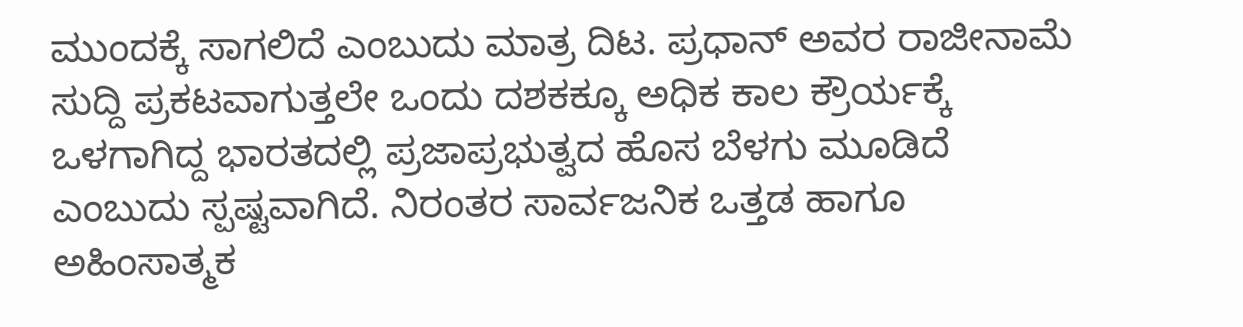ಮುಂದಕ್ಕೆ ಸಾಗಲಿದೆ ಎಂಬುದು ಮಾತ್ರ ದಿಟ. ಪ್ರಧಾನ್ ಅವರ ರಾಜೀನಾಮೆ ಸುದ್ದಿ ಪ್ರಕಟವಾಗುತ್ತಲೇ ಒಂದು ದಶಕಕ್ಕೂ ಅಧಿಕ ಕಾಲ ಕ್ರೌರ್ಯಕ್ಕೆ ಒಳಗಾಗಿದ್ದ ಭಾರತದಲ್ಲಿ ಪ್ರಜಾಪ್ರಭುತ್ವದ ಹೊಸ ಬೆಳಗು ಮೂಡಿದೆ ಎಂಬುದು ಸ್ಪಷ್ಟವಾಗಿದೆ. ನಿರಂತರ ಸಾರ್ವಜನಿಕ ಒತ್ತಡ ಹಾಗೂ ಅಹಿಂಸಾತ್ಮಕ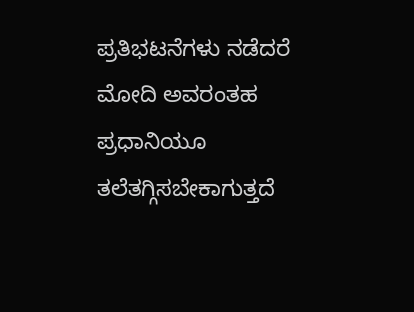ಪ್ರತಿಭಟನೆಗಳು ನಡೆದರೆ ಮೋದಿ ಅವರಂತಹ ಪ್ರಧಾನಿಯೂ ತಲೆತಗ್ಗಿಸಬೇಕಾಗುತ್ತದೆ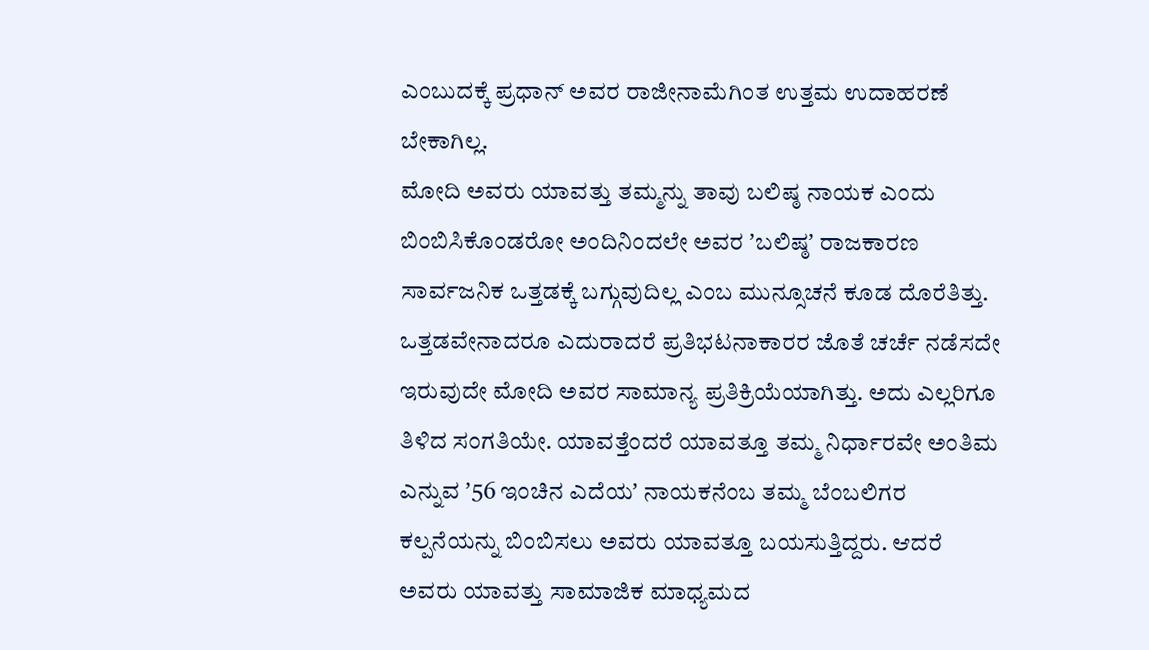ಎಂಬುದಕ್ಕೆ ಪ್ರಧಾನ್ ಅವರ ರಾಜೀನಾಮೆಗಿಂತ ಉತ್ತಮ ಉದಾಹರಣೆ ಬೇಕಾಗಿಲ್ಲ.
ಮೋದಿ ಅವರು ಯಾವತ್ತು ತಮ್ಮನ್ನು ತಾವು ಬಲಿಷ್ಠ ನಾಯಕ ಎಂದು ಬಿಂಬಿಸಿಕೊಂಡರೋ ಅಂದಿನಿಂದಲೇ ಅವರ ʼಬಲಿಷ್ಠʼ ರಾಜಕಾರಣ ಸಾರ್ವಜನಿಕ ಒತ್ತಡಕ್ಕೆ ಬಗ್ಗುವುದಿಲ್ಲ ಎಂಬ ಮುನ್ಸೂಚನೆ ಕೂಡ ದೊರೆತಿತ್ತು. ಒತ್ತಡವೇನಾದರೂ ಎದುರಾದರೆ ಪ್ರತಿಭಟನಾಕಾರರ ಜೊತೆ ಚರ್ಚೆ ನಡೆಸದೇ ಇರುವುದೇ ಮೋದಿ ಅವರ ಸಾಮಾನ್ಯ ಪ್ರತಿಕ್ರಿಯೆಯಾಗಿತ್ತು. ಅದು ಎಲ್ಲರಿಗೂ ತಿಳಿದ ಸಂಗತಿಯೇ. ಯಾವತ್ತೆಂದರೆ ಯಾವತ್ತೂ ತಮ್ಮ ನಿರ್ಧಾರವೇ ಅಂತಿಮ ಎನ್ನುವ ʼ56 ಇಂಚಿನ ಎದೆಯʼ ನಾಯಕನೆಂಬ ತಮ್ಮ ಬೆಂಬಲಿಗರ ಕಲ್ಪನೆಯನ್ನು ಬಿಂಬಿಸಲು ಅವರು ಯಾವತ್ತೂ ಬಯಸುತ್ತಿದ್ದರು. ಆದರೆ ಅವರು ಯಾವತ್ತು ಸಾಮಾಜಿಕ ಮಾಧ್ಯಮದ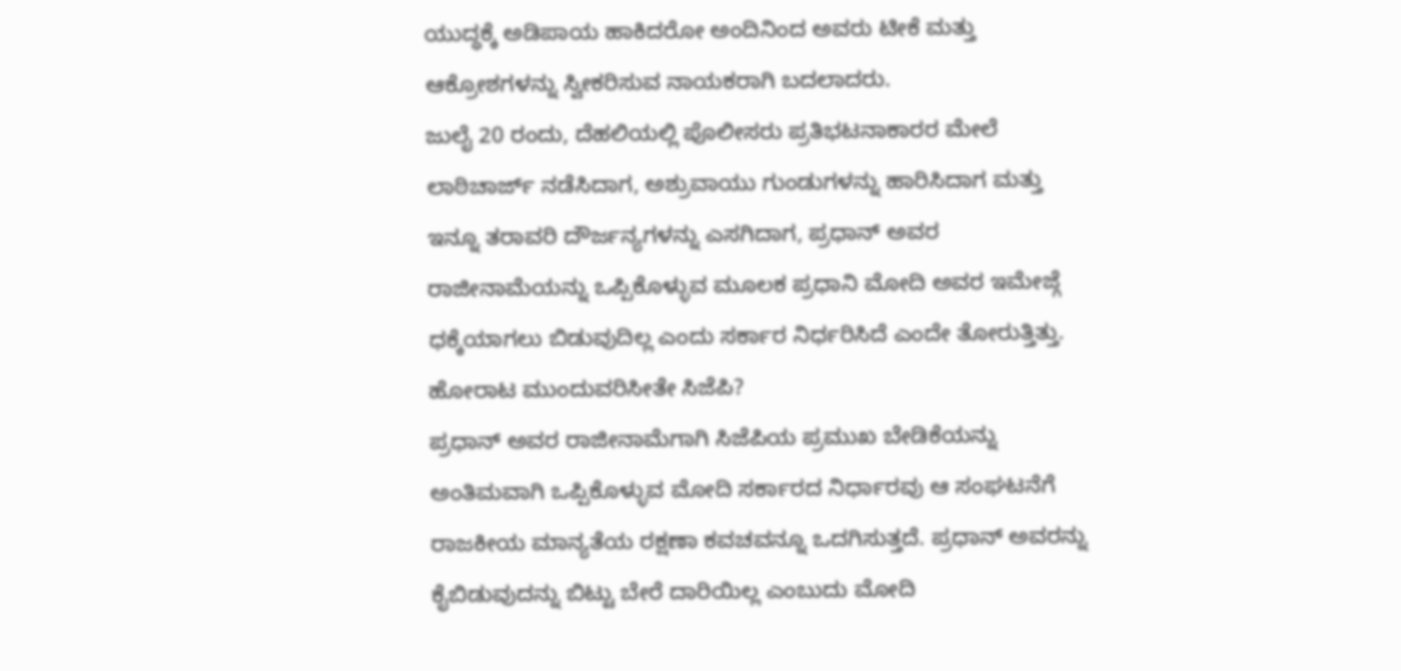ಯುದ್ಧಕ್ಕೆ ಅಡಿಪಾಯ ಹಾಕಿದರೋ ಅಂದಿನಿಂದ ಅವರು ಟೀಕೆ ಮತ್ತು ಆಕ್ರೋಶಗಳನ್ನು ಸ್ವೀಕರಿಸುವ ನಾಯಕರಾಗಿ ಬದಲಾದರು.
ಜುಲೈ 20 ರಂದು, ದೆಹಲಿಯಲ್ಲಿ ಪೊಲೀಸರು ಪ್ರತಿಭಟನಾಕಾರರ ಮೇಲೆ ಲಾಠಿಚಾರ್ಜ್ ನಡೆಸಿದಾಗ, ಅಶ್ರುವಾಯು ಗುಂಡುಗಳನ್ನು ಹಾರಿಸಿದಾಗ ಮತ್ತು ಇನ್ನೂ ತರಾವರಿ ದೌರ್ಜನ್ಯಗಳನ್ನು ಎಸಗಿದಾಗ, ಪ್ರಧಾನ್ ಅವರ ರಾಜೀನಾಮೆಯನ್ನು ಒಪ್ಪಿಕೊಳ್ಳುವ ಮೂಲಕ ಪ್ರಧಾನಿ ಮೋದಿ ಅವರ ಇಮೇಜ್ಗೆ ಧಕ್ಕೆಯಾಗಲು ಬಿಡುವುದಿಲ್ಲ ಎಂದು ಸರ್ಕಾರ ನಿರ್ಧರಿಸಿದೆ ಎಂದೇ ತೋರುತ್ತಿತ್ತು.
ಹೋರಾಟ ಮುಂದುವರಿಸೀತೇ ಸಿಜೆಪಿ?
ಪ್ರಧಾನ್ ಅವರ ರಾಜೀನಾಮೆಗಾಗಿ ಸಿಜೆಪಿಯ ಪ್ರಮುಖ ಬೇಡಿಕೆಯನ್ನು ಅಂತಿಮವಾಗಿ ಒಪ್ಪಿಕೊಳ್ಳುವ ಮೋದಿ ಸರ್ಕಾರದ ನಿರ್ಧಾರವು ಆ ಸಂಘಟನೆಗೆ ರಾಜಕೀಯ ಮಾನ್ಯತೆಯ ರಕ್ಷಣಾ ಕವಚವನ್ನೂ ಒದಗಿಸುತ್ತದೆ. ಪ್ರಧಾನ್ ಅವರನ್ನು ಕೈಬಿಡುವುದನ್ನು ಬಿಟ್ಟು ಬೇರೆ ದಾರಿಯಿಲ್ಲ ಎಂಬುದು ಮೋದಿ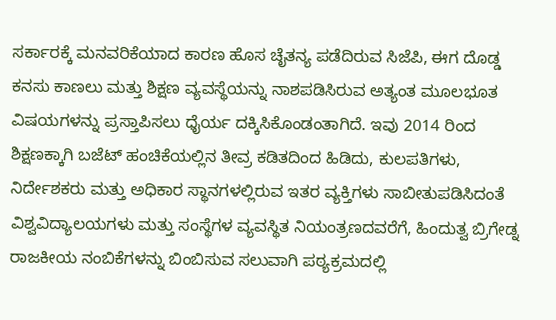ಸರ್ಕಾರಕ್ಕೆ ಮನವರಿಕೆಯಾದ ಕಾರಣ ಹೊಸ ಚೈತನ್ಯ ಪಡೆದಿರುವ ಸಿಜೆಪಿ, ಈಗ ದೊಡ್ಡ ಕನಸು ಕಾಣಲು ಮತ್ತು ಶಿಕ್ಷಣ ವ್ಯವಸ್ಥೆಯನ್ನು ನಾಶಪಡಿಸಿರುವ ಅತ್ಯಂತ ಮೂಲಭೂತ ವಿಷಯಗಳನ್ನು ಪ್ರಸ್ತಾಪಿಸಲು ಧೈರ್ಯ ದಕ್ಕಿಸಿಕೊಂಡಂತಾಗಿದೆ. ಇವು 2014 ರಿಂದ ಶಿಕ್ಷಣಕ್ಕಾಗಿ ಬಜೆಟ್ ಹಂಚಿಕೆಯಲ್ಲಿನ ತೀವ್ರ ಕಡಿತದಿಂದ ಹಿಡಿದು, ಕುಲಪತಿಗಳು, ನಿರ್ದೇಶಕರು ಮತ್ತು ಅಧಿಕಾರ ಸ್ಥಾನಗಳಲ್ಲಿರುವ ಇತರ ವ್ಯಕ್ತಿಗಳು ಸಾಬೀತುಪಡಿಸಿದಂತೆ ವಿಶ್ವವಿದ್ಯಾಲಯಗಳು ಮತ್ತು ಸಂಸ್ಥೆಗಳ ವ್ಯವಸ್ಥಿತ ನಿಯಂತ್ರಣದವರೆಗೆ, ಹಿಂದುತ್ವ ಬ್ರಿಗೇಡ್ನ ರಾಜಕೀಯ ನಂಬಿಕೆಗಳನ್ನು ಬಿಂಬಿಸುವ ಸಲುವಾಗಿ ಪಠ್ಯಕ್ರಮದಲ್ಲಿ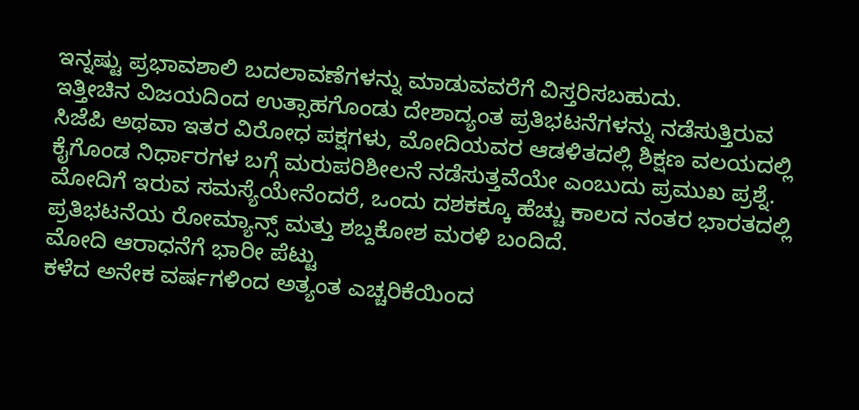ಇನ್ನಷ್ಟು ಪ್ರಭಾವಶಾಲಿ ಬದಲಾವಣೆಗಳನ್ನು ಮಾಡುವವರೆಗೆ ವಿಸ್ತರಿಸಬಹುದು.
ಇತ್ತೀಚಿನ ವಿಜಯದಿಂದ ಉತ್ಸಾಹಗೊಂಡು ದೇಶಾದ್ಯಂತ ಪ್ರತಿಭಟನೆಗಳನ್ನು ನಡೆಸುತ್ತಿರುವ ಸಿಜೆಪಿ ಅಥವಾ ಇತರ ವಿರೋಧ ಪಕ್ಷಗಳು, ಮೋದಿಯವರ ಆಡಳಿತದಲ್ಲಿ ಶಿಕ್ಷಣ ವಲಯದಲ್ಲಿ ಕೈಗೊಂಡ ನಿರ್ಧಾರಗಳ ಬಗ್ಗೆ ಮರುಪರಿಶೀಲನೆ ನಡೆಸುತ್ತವೆಯೇ ಎಂಬುದು ಪ್ರಮುಖ ಪ್ರಶ್ನೆ. ಮೋದಿಗೆ ಇರುವ ಸಮಸ್ಯೆಯೇನೆಂದರೆ, ಒಂದು ದಶಕಕ್ಕೂ ಹೆಚ್ಚು ಕಾಲದ ನಂತರ ಭಾರತದಲ್ಲಿ ಪ್ರತಿಭಟನೆಯ ರೋಮ್ಯಾನ್ಸ್ ಮತ್ತು ಶಬ್ದಕೋಶ ಮರಳಿ ಬಂದಿದೆ.
ಮೋದಿ ಆರಾಧನೆಗೆ ಭಾರೀ ಪೆಟ್ಟು
ಕಳೆದ ಅನೇಕ ವರ್ಷಗಳಿಂದ ಅತ್ಯಂತ ಎಚ್ಚರಿಕೆಯಿಂದ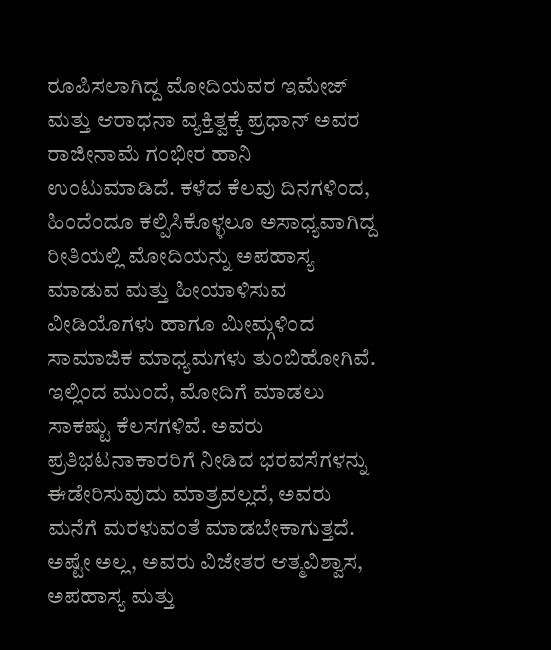ರೂಪಿಸಲಾಗಿದ್ದ ಮೋದಿಯವರ ಇಮೇಜ್ ಮತ್ತು ಆರಾಧನಾ ವ್ಯಕ್ತಿತ್ವಕ್ಕೆ ಪ್ರಧಾನ್ ಅವರ ರಾಜೀನಾಮೆ ಗಂಭೀರ ಹಾನಿ ಉಂಟುಮಾಡಿದೆ. ಕಳೆದ ಕೆಲವು ದಿನಗಳಿಂದ, ಹಿಂದೆಂದೂ ಕಲ್ಪಿಸಿಕೊಳ್ಳಲೂ ಅಸಾಧ್ಯವಾಗಿದ್ದ ರೀತಿಯಲ್ಲಿ ಮೋದಿಯನ್ನು ಅಪಹಾಸ್ಯ ಮಾಡುವ ಮತ್ತು ಹೀಯಾಳಿಸುವ ವೀಡಿಯೊಗಳು ಹಾಗೂ ಮೀಮ್ಗಳಿಂದ ಸಾಮಾಜಿಕ ಮಾಧ್ಯಮಗಳು ತುಂಬಿಹೋಗಿವೆ.
ಇಲ್ಲಿಂದ ಮುಂದೆ, ಮೋದಿಗೆ ಮಾಡಲು ಸಾಕಷ್ಟು ಕೆಲಸಗಳಿವೆ. ಅವರು ಪ್ರತಿಭಟನಾಕಾರರಿಗೆ ನೀಡಿದ ಭರವಸೆಗಳನ್ನು ಈಡೇರಿಸುವುದು ಮಾತ್ರವಲ್ಲದೆ, ಅವರು ಮನೆಗೆ ಮರಳುವಂತೆ ಮಾಡಬೇಕಾಗುತ್ತದೆ. ಅಷ್ಟೇ ಅಲ್ಲ, ಅವರು ವಿಜೇತರ ಆತ್ಮವಿಶ್ವಾಸ, ಅಪಹಾಸ್ಯ ಮತ್ತು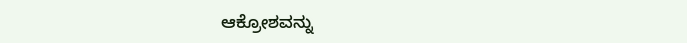ಆಕ್ರೋಶವನ್ನು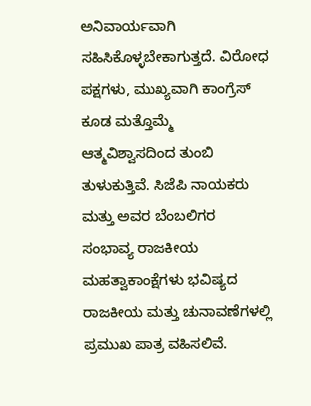ಅನಿವಾರ್ಯವಾಗಿ ಸಹಿಸಿಕೊಳ್ಳಬೇಕಾಗುತ್ತದೆ. ವಿರೋಧ ಪಕ್ಷಗಳು, ಮುಖ್ಯವಾಗಿ ಕಾಂಗ್ರೆಸ್ ಕೂಡ ಮತ್ತೊಮ್ಮೆ ಆತ್ಮವಿಶ್ವಾಸದಿಂದ ತುಂಬಿ ತುಳುಕುತ್ತಿವೆ. ಸಿಜೆಪಿ ನಾಯಕರು ಮತ್ತು ಅವರ ಬೆಂಬಲಿಗರ ಸಂಭಾವ್ಯ ರಾಜಕೀಯ ಮಹತ್ವಾಕಾಂಕ್ಷೆಗಳು ಭವಿಷ್ಯದ ರಾಜಕೀಯ ಮತ್ತು ಚುನಾವಣೆಗಳಲ್ಲಿ ಪ್ರಮುಖ ಪಾತ್ರ ವಹಿಸಲಿವೆ.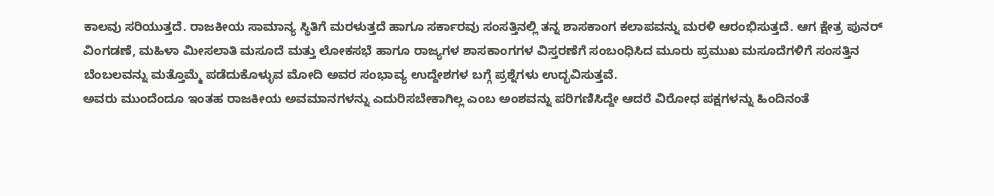ಕಾಲವು ಸರಿಯುತ್ತದೆ. ರಾಜಕೀಯ ಸಾಮಾನ್ಯ ಸ್ಥಿತಿಗೆ ಮರಳುತ್ತದೆ ಹಾಗೂ ಸರ್ಕಾರವು ಸಂಸತ್ತಿನಲ್ಲಿ ತನ್ನ ಶಾಸಕಾಂಗ ಕಲಾಪವನ್ನು ಮರಳಿ ಆರಂಭಿಸುತ್ತದೆ. ಆಗ ಕ್ಷೇತ್ರ ಪುನರ್ ವಿಂಗಡಣೆ, ಮಹಿಳಾ ಮೀಸಲಾತಿ ಮಸೂದೆ ಮತ್ತು ಲೋಕಸಭೆ ಹಾಗೂ ರಾಜ್ಯಗಳ ಶಾಸಕಾಂಗಗಳ ವಿಸ್ತರಣೆಗೆ ಸಂಬಂಧಿಸಿದ ಮೂರು ಪ್ರಮುಖ ಮಸೂದೆಗಳಿಗೆ ಸಂಸತ್ತಿನ ಬೆಂಬಲವನ್ನು ಮತ್ತೊಮ್ಮೆ ಪಡೆದುಕೊಳ್ಳುವ ಮೋದಿ ಅವರ ಸಂಭಾವ್ಯ ಉದ್ದೇಶಗಳ ಬಗ್ಗೆ ಪ್ರಶ್ನೆಗಳು ಉದ್ಭವಿಸುತ್ತವೆ.
ಅವರು ಮುಂದೆಂದೂ ಇಂತಹ ರಾಜಕೀಯ ಅವಮಾನಗಳನ್ನು ಎದುರಿಸಬೇಕಾಗಿಲ್ಲ ಎಂಬ ಅಂಶವನ್ನು ಪರಿಗಣಿಸಿದ್ದೇ ಆದರೆ ವಿರೋಧ ಪಕ್ಷಗಳನ್ನು ಹಿಂದಿನಂತೆ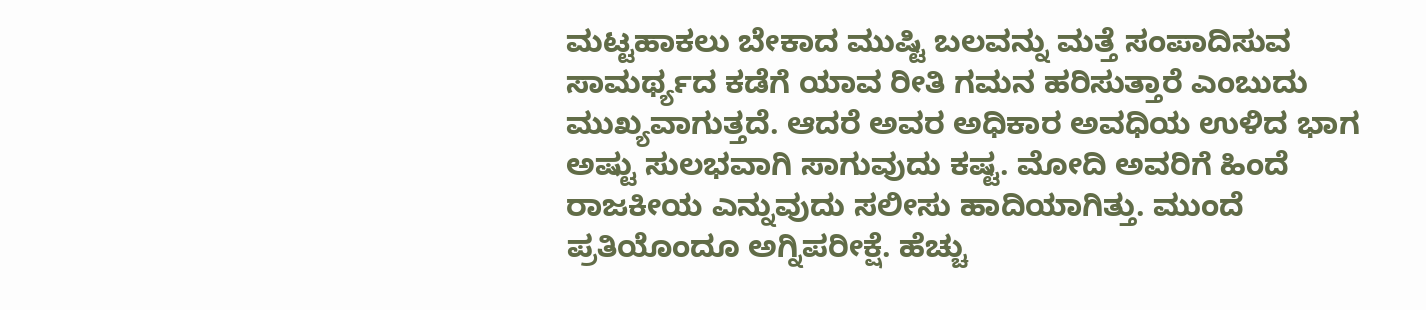ಮಟ್ಟಹಾಕಲು ಬೇಕಾದ ಮುಷ್ಟಿ ಬಲವನ್ನು ಮತ್ತೆ ಸಂಪಾದಿಸುವ ಸಾಮರ್ಥ್ಯದ ಕಡೆಗೆ ಯಾವ ರೀತಿ ಗಮನ ಹರಿಸುತ್ತಾರೆ ಎಂಬುದು ಮುಖ್ಯವಾಗುತ್ತದೆ. ಆದರೆ ಅವರ ಅಧಿಕಾರ ಅವಧಿಯ ಉಳಿದ ಭಾಗ ಅಷ್ಟು ಸುಲಭವಾಗಿ ಸಾಗುವುದು ಕಷ್ಟ. ಮೋದಿ ಅವರಿಗೆ ಹಿಂದೆ ರಾಜಕೀಯ ಎನ್ನುವುದು ಸಲೀಸು ಹಾದಿಯಾಗಿತ್ತು. ಮುಂದೆ ಪ್ರತಿಯೊಂದೂ ಅಗ್ನಿಪರೀಕ್ಷೆ. ಹೆಚ್ಚು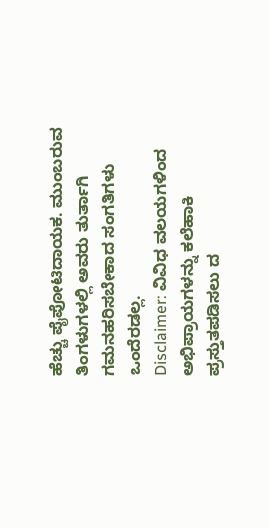ಹೆಚ್ಚು ಪೈಪೋಟಿದಾಯಕ. ಮುಂಬರುವ ತಿಂಗಳುಗಳಲ್ಲಿ ಅವರು ತುರ್ತಾಗಿ ಗಮನಹರಿಸಬೇಕಾದ ಸಂಗತಿಗಳು ಒಂದೆರಡಲ್ಲ.
Disclaimer: ವಿವಿಧ ವಲಯಗಳಿಂದ ಅಭಿಪ್ರಾಯಗಳನ್ನು ಕಲೆಹಾಕಿ ಪ್ರಸ್ತುತಪಡಿಸಲು ದ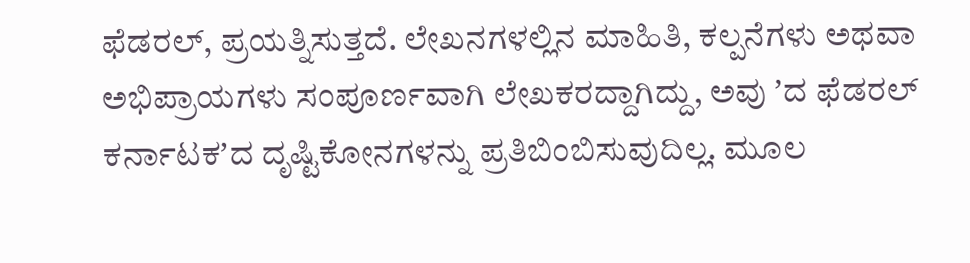ಫೆಡರಲ್, ಪ್ರಯತ್ನಿಸುತ್ತದೆ. ಲೇಖನಗಳಲ್ಲಿನ ಮಾಹಿತಿ, ಕಲ್ಪನೆಗಳು ಅಥವಾ ಅಭಿಪ್ರಾಯಗಳು ಸಂಪೂರ್ಣವಾಗಿ ಲೇಖಕರದ್ದಾಗಿದ್ದು, ಅವು ʼದ ಫೆಡರಲ್ ಕರ್ನಾಟಕʼದ ದೃಷ್ಟಿಕೋನಗಳನ್ನು ಪ್ರತಿಬಿಂಬಿಸುವುದಿಲ್ಲ. ಮೂಲ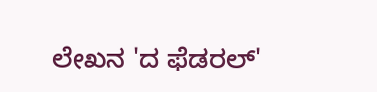ಲೇಖನ 'ದ ಫೆಡರಲ್'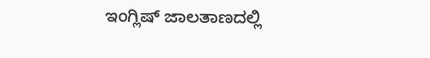ಇಂಗ್ಲಿಷ್ ಜಾಲತಾಣದಲ್ಲಿ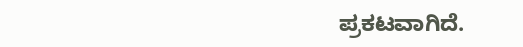ಪ್ರಕಟವಾಗಿದೆ.